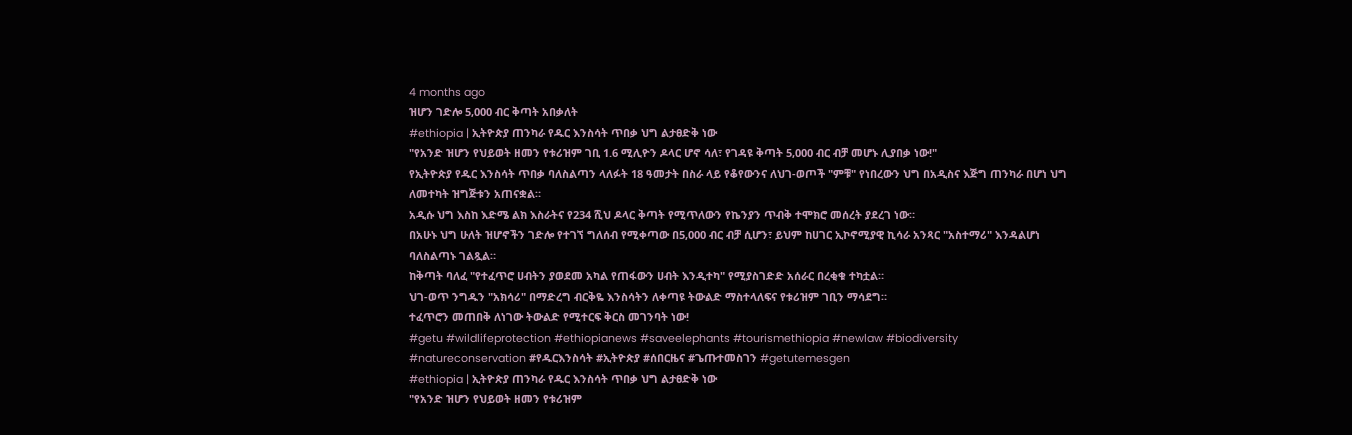4 months ago
ዝሆን ገድሎ 5,000 ብር ቅጣት አበቃለት
#ethiopia | ኢትዮጵያ ጠንካራ የዱር እንስሳት ጥበቃ ህግ ልታፀድቅ ነው
"የአንድ ዝሆን የህይወት ዘመን የቱሪዝም ገቢ 1.6 ሚሊዮን ዶላር ሆኖ ሳለ፣ የገዳዩ ቅጣት 5,000 ብር ብቻ መሆኑ ሊያበቃ ነው!"
የኢትዮጵያ የዱር እንስሳት ጥበቃ ባለስልጣን ላለፉት 18 ዓመታት በስራ ላይ የቆየውንና ለህገ-ወጦች "ምቹ" የነበረውን ህግ በአዲስና እጅግ ጠንካራ በሆነ ህግ ለመተካት ዝግጅቱን አጠናቋል።
አዲሱ ህግ እስከ እድሜ ልክ እስራትና የ234 ሺህ ዶላር ቅጣት የሚጥለውን የኬንያን ጥብቅ ተሞክሮ መሰረት ያደረገ ነው።
በአሁኑ ህግ ሁለት ዝሆኖችን ገድሎ የተገኘ ግለሰብ የሚቀጣው በ5,000 ብር ብቻ ሲሆን፣ ይህም ከሀገር ኢኮኖሚያዊ ኪሳራ አንጻር "አስተማሪ" እንዳልሆነ ባለስልጣኑ ገልጿል።
ከቅጣት ባለፈ "የተፈጥሮ ሀብትን ያወደመ አካል የጠፋውን ሀብት እንዲተካ" የሚያስገድድ አሰራር በረቂቁ ተካቷል።
ህገ-ወጥ ንግዱን "አክሳሪ" በማድረግ ብርቅዬ እንስሳትን ለቀጣዩ ትውልድ ማስተላለፍና የቱሪዝም ገቢን ማሳደግ።
ተፈጥሮን መጠበቅ ለነገው ትውልድ የሚተርፍ ቅርስ መገንባት ነው!
#getu #wildlifeprotection #ethiopianews #saveelephants #tourismethiopia #newlaw #biodiversity #natureconservation #የዱርእንስሳት #ኢትዮጵያ #ሰበርዜና #ጌጡተመስገን #getutemesgen
#ethiopia | ኢትዮጵያ ጠንካራ የዱር እንስሳት ጥበቃ ህግ ልታፀድቅ ነው
"የአንድ ዝሆን የህይወት ዘመን የቱሪዝም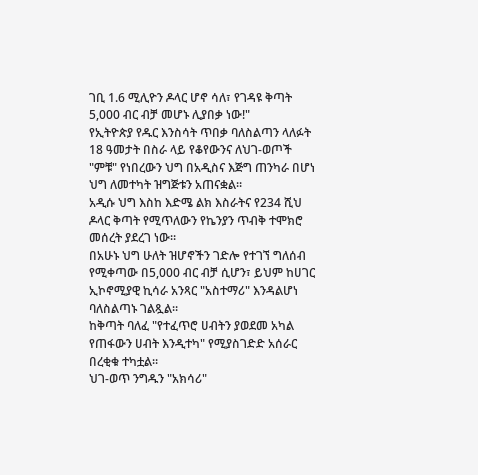ገቢ 1.6 ሚሊዮን ዶላር ሆኖ ሳለ፣ የገዳዩ ቅጣት 5,000 ብር ብቻ መሆኑ ሊያበቃ ነው!"
የኢትዮጵያ የዱር እንስሳት ጥበቃ ባለስልጣን ላለፉት 18 ዓመታት በስራ ላይ የቆየውንና ለህገ-ወጦች "ምቹ" የነበረውን ህግ በአዲስና እጅግ ጠንካራ በሆነ ህግ ለመተካት ዝግጅቱን አጠናቋል።
አዲሱ ህግ እስከ እድሜ ልክ እስራትና የ234 ሺህ ዶላር ቅጣት የሚጥለውን የኬንያን ጥብቅ ተሞክሮ መሰረት ያደረገ ነው።
በአሁኑ ህግ ሁለት ዝሆኖችን ገድሎ የተገኘ ግለሰብ የሚቀጣው በ5,000 ብር ብቻ ሲሆን፣ ይህም ከሀገር ኢኮኖሚያዊ ኪሳራ አንጻር "አስተማሪ" እንዳልሆነ ባለስልጣኑ ገልጿል።
ከቅጣት ባለፈ "የተፈጥሮ ሀብትን ያወደመ አካል የጠፋውን ሀብት እንዲተካ" የሚያስገድድ አሰራር በረቂቁ ተካቷል።
ህገ-ወጥ ንግዱን "አክሳሪ"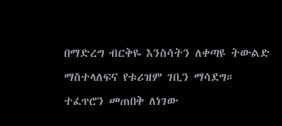በማድረግ ብርቅዬ እንስሳትን ለቀጣዩ ትውልድ ማስተላለፍና የቱሪዝም ገቢን ማሳደግ።
ተፈጥሮን መጠበቅ ለነገው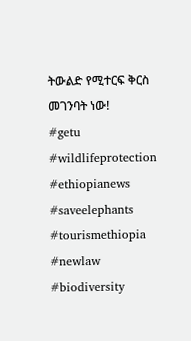ትውልድ የሚተርፍ ቅርስ መገንባት ነው!
#getu #wildlifeprotection #ethiopianews #saveelephants #tourismethiopia #newlaw #biodiversity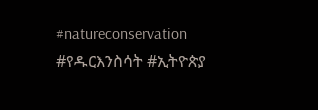#natureconservation #የዱርእንስሳት #ኢትዮጵያ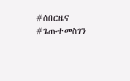#ሰበርዜና #ጌጡተመስገን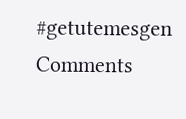#getutemesgen
Comments